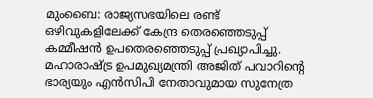മുംബൈ: രാജ്യസഭയിലെ രണ്ട് ഒഴിവുകളിലേക്ക് കേന്ദ്ര തെരഞ്ഞെടുപ്പ് കമ്മീഷൻ ഉപതെരഞ്ഞെടുപ്പ് പ്രഖ്യാപിച്ചു. മഹാരാഷ്ട്ര ഉപമുഖ്യമന്ത്രി അജിത് പവാറിന്റെ ഭാര്യയും എൻസിപി നേതാവുമായ സുനേത്ര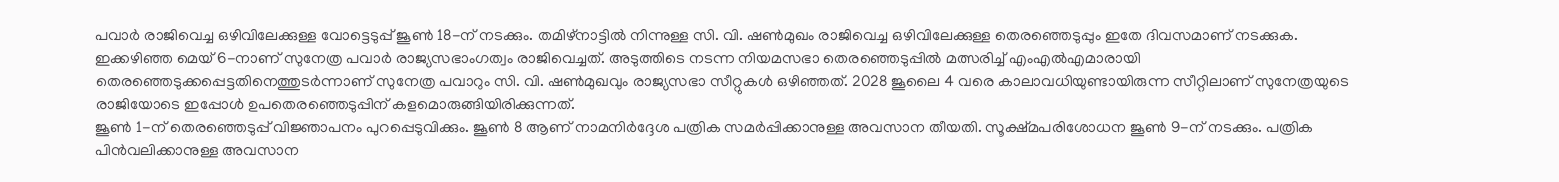പവാർ രാജിവെച്ച ഒഴിവിലേക്കുള്ള വോട്ടെടുപ്പ് ജൂൺ 18-ന് നടക്കും. തമിഴ്നാട്ടിൽ നിന്നുള്ള സി. വി. ഷൺമുഖം രാജിവെച്ച ഒഴിവിലേക്കുള്ള തെരഞ്ഞെടുപ്പും ഇതേ ദിവസമാണ് നടക്കുക.
ഇക്കഴിഞ്ഞ മെയ് 6-നാണ് സുനേത്ര പവാർ രാജ്യസഭാംഗത്വം രാജിവെച്ചത്. അടുത്തിടെ നടന്ന നിയമസഭാ തെരഞ്ഞെടുപ്പിൽ മത്സരിച്ച് എംഎൽഎമാരായി തെരഞ്ഞെടുക്കപ്പെട്ടതിനെത്തുടർന്നാണ് സുനേത്ര പവാറും സി. വി. ഷൺമുഖവും രാജ്യസഭാ സീറ്റുകൾ ഒഴിഞ്ഞത്. 2028 ജൂലൈ 4 വരെ കാലാവധിയുണ്ടായിരുന്ന സീറ്റിലാണ് സുനേത്രയുടെ രാജിയോടെ ഇപ്പോൾ ഉപതെരഞ്ഞെടുപ്പിന് കളമൊരുങ്ങിയിരിക്കുന്നത്.
ജൂൺ 1-ന് തെരഞ്ഞെടുപ്പ് വിജ്ഞാപനം പുറപ്പെടുവിക്കും. ജൂൺ 8 ആണ് നാമനിർദ്ദേശ പത്രിക സമർപ്പിക്കാനുള്ള അവസാന തീയതി. സൂക്ഷ്മപരിശോധന ജൂൺ 9-ന് നടക്കും. പത്രിക പിൻവലിക്കാനുള്ള അവസാന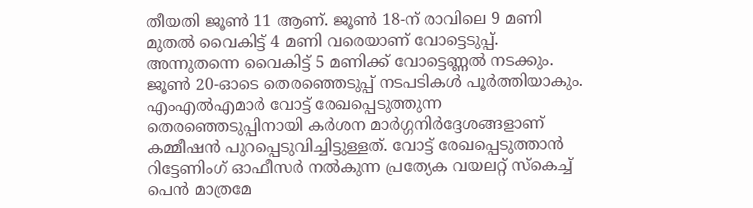തീയതി ജൂൺ 11 ആണ്. ജൂൺ 18-ന് രാവിലെ 9 മണി മുതൽ വൈകിട്ട് 4 മണി വരെയാണ് വോട്ടെടുപ്പ്. അന്നുതന്നെ വൈകിട്ട് 5 മണിക്ക് വോട്ടെണ്ണൽ നടക്കും. ജൂൺ 20-ഓടെ തെരഞ്ഞെടുപ്പ് നടപടികൾ പൂർത്തിയാകും.
എംഎൽഎമാർ വോട്ട് രേഖപ്പെടുത്തുന്ന തെരഞ്ഞെടുപ്പിനായി കർശന മാർഗ്ഗനിർദ്ദേശങ്ങളാണ് കമ്മീഷൻ പുറപ്പെടുവിച്ചിട്ടുള്ളത്. വോട്ട് രേഖപ്പെടുത്താൻ റിട്ടേണിംഗ് ഓഫീസർ നൽകുന്ന പ്രത്യേക വയലറ്റ് സ്കെച്ച് പെൻ മാത്രമേ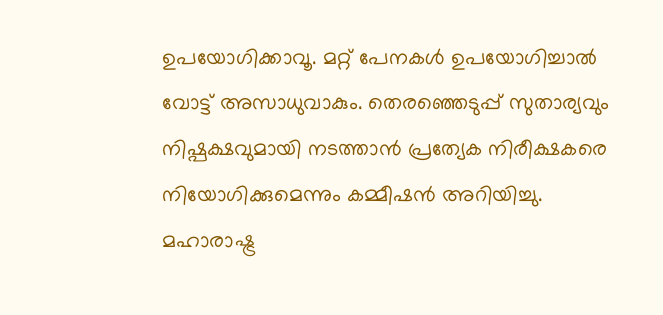ഉപയോഗിക്കാവൂ. മറ്റ് പേനകൾ ഉപയോഗിച്ചാൽ വോട്ട് അസാധുവാകും. തെരഞ്ഞെടുപ്പ് സുതാര്യവും നിഷ്പക്ഷവുമായി നടത്താൻ പ്രത്യേക നിരീക്ഷകരെ നിയോഗിക്കുമെന്നും കമ്മീഷൻ അറിയിച്ചു. മഹാരാഷ്ട്ര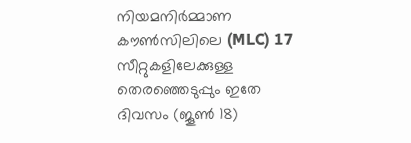നിയമനിർമ്മാണ കൗൺസിലിലെ (MLC) 17 സീറ്റുകളിലേക്കുള്ള തെരഞ്ഞെടുപ്പും ഇതേ ദിവസം (ജൂൺ 18)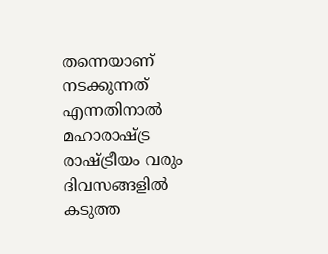തന്നെയാണ് നടക്കുന്നത് എന്നതിനാൽ മഹാരാഷ്ട്ര രാഷ്ട്രീയം വരും ദിവസങ്ങളിൽ കടുത്ത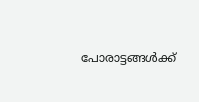പോരാട്ടങ്ങൾക്ക്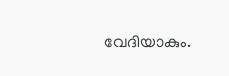വേദിയാകും.